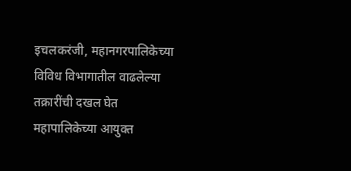इचलकरंजी, महानगरपालिकेच्या विविध विभागातील वाढलेल्या तक्रारींची दखल घेत महापालिकेच्या आयुक्त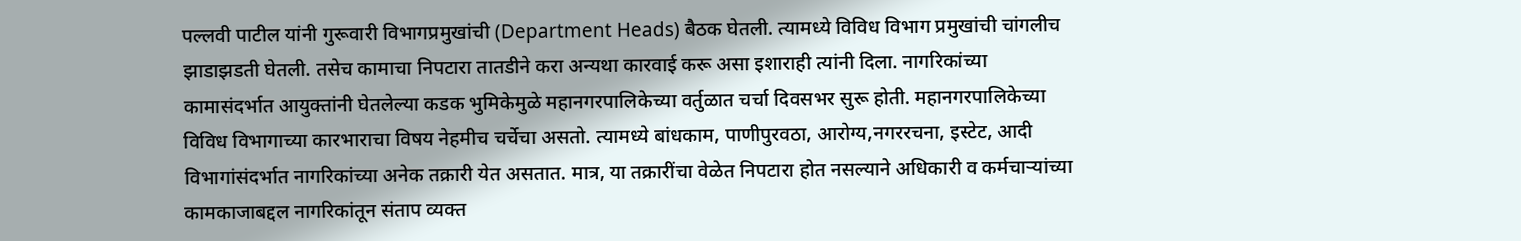पल्लवी पाटील यांनी गुरूवारी विभागप्रमुखांची (Department Heads) बैठक घेतली. त्यामध्ये विविध विभाग प्रमुखांची चांगलीच झाडाझडती घेतली. तसेच कामाचा निपटारा तातडीने करा अन्यथा कारवाई करू असा इशाराही त्यांनी दिला. नागरिकांच्या कामासंदर्भात आयुक्तांनी घेतलेल्या कडक भुमिकेमुळे महानगरपालिकेच्या वर्तुळात चर्चा दिवसभर सुरू होती. महानगरपालिकेच्या विविध विभागाच्या कारभाराचा विषय नेहमीच चर्चेचा असतो. त्यामध्ये बांधकाम, पाणीपुरवठा, आरोग्य,नगररचना, इस्टेट, आदी विभागांसंदर्भात नागरिकांच्या अनेक तक्रारी येत असतात. मात्र, या तक्रारींचा वेळेत निपटारा होत नसल्याने अधिकारी व कर्मचाऱ्यांच्या कामकाजाबद्दल नागरिकांतून संताप व्यक्त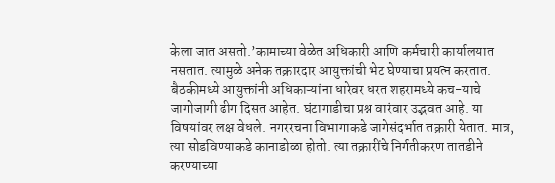केला जात असतो.’कामाच्या वेळेत अधिकारी आणि कर्मचारी कार्यालयात नसतात. त्यामुळे अनेक तक्रारदार आयुक्तांची भेट घेण्याचा प्रयत्न करतात. बैठकीमध्ये आयुक्तांनी अधिकाऱ्यांना धारेवर धरत शहरामध्ये कच-याचे जागोजागी ढीग दिसत आहेत. घंटागाडीचा प्रश्न वारंवार उद्भवत आहे. या विषयांवर लक्ष वेधले. नगररचना विभागाकडे जागेसंदर्भात तक्रारी येतात. मात्र, त्या सोडविण्याकडे कानाडोळा होतो. त्या तक्रारींचे निर्गतीकरण तातडीने करण्याच्या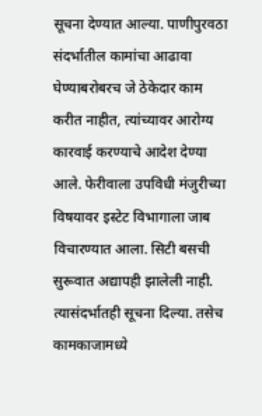सूचना देण्यात आल्या. पाणीपुरवठा संदर्भातील कामांचा आढावा घेण्याबरोबरच जे ठेकेदार काम करीत नाहीत, त्यांच्यावर आरोग्य कारवाई करण्याचे आदेश देण्या आले. फेरीवाला उपविधी मंजुरीच्या विषयावर इस्टेट विभागाला जाब विचारण्यात आला. सिटी बसची सुरूवात अद्यापही झालेली नाही. त्यासंदर्भातही सूचना दिल्या. तसेच कामकाजामध्ये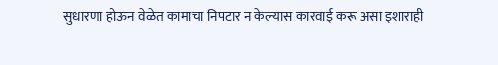सुधारणा होऊन वेळेत कामाचा निपटार न केल्यास कारवाई करू असा इशाराही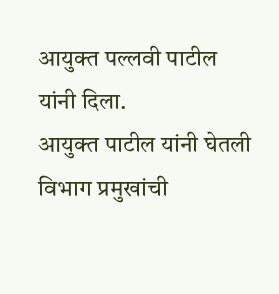आयुक्त पल्लवी पाटील यांनी दिला.
आयुक्त पाटील यांनी घेतली विभाग प्रमुखांची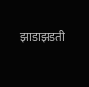झाडाझडती